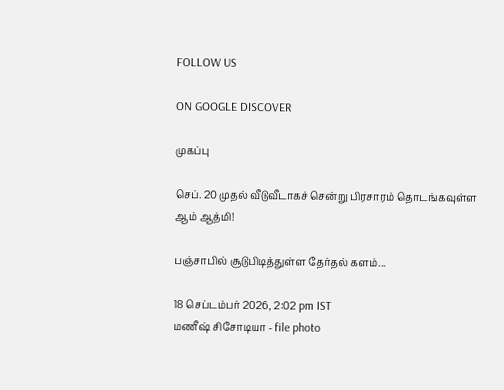FOLLOW US

ON GOOGLE DISCOVER

முகப்பு

செப். 20 முதல் வீடுவீடாகச் சென்று பிரசாரம் தொடங்கவுள்ள ஆம் ஆத்மி!

பஞ்சாபில் சூடுபிடித்துள்ள தேர்தல் களம்...

18 செப்டம்பர் 2026, 2:02 pm IST
மணீஷ் சிசோடியா - file photo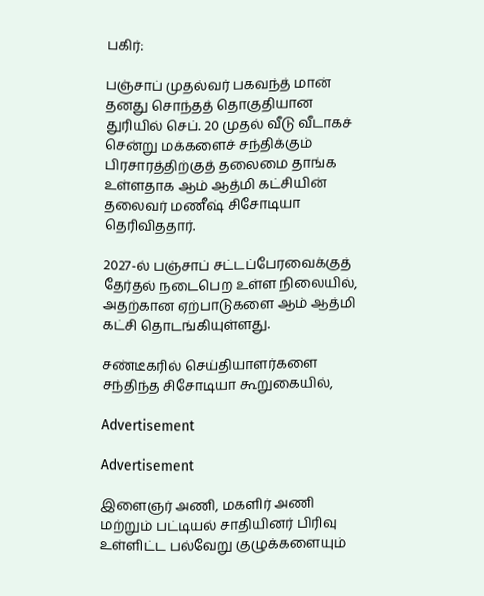பகிர்:

பஞ்சாப் முதல்வர் பகவந்த் மான் தனது சொந்தத் தொகுதியான துரியில் செப். 20 முதல் வீடு வீடாகச் சென்று மக்களைச் சந்திக்கும் பிரசாரத்திற்குத் தலைமை தாங்க உள்ளதாக ஆம் ஆத்மி கட்சியின் தலைவர் மணீஷ் சிசோடியா தெரிவிததார்.

2027-ல் பஞ்சாப் சட்டப்பேரவைக்குத் தேர்தல் நடைபெற உள்ள நிலையில், அதற்கான ஏற்பாடுகளை ஆம் ஆத்மி கட்சி தொடங்கியுள்ளது.

சண்டீகரில் செய்தியாளர்களை சந்திந்த சிசோடியா கூறுகையில்,

Advertisement

Advertisement

இளைஞர் அணி, மகளிர் அணி மற்றும் பட்டியல் சாதியினர் பிரிவு உள்ளிட்ட பல்வேறு குழுக்களையும்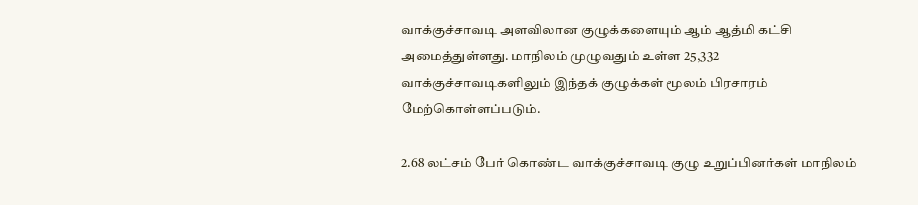வாக்குச்சாவடி அளவிலான குழுக்களையும் ஆம் ஆத்மி கட்சி அமைத்துள்ளது. மாநிலம் முழுவதும் உள்ள 25,332 வாக்குச்சாவடிகளிலும் இந்தக் குழுக்கள் மூலம் பிரசாரம் மேற்கொள்ளப்படும்.

2.68 லட்சம் பேர் கொண்ட வாக்குச்சாவடி குழு உறுப்பினர்கள் மாநிலம்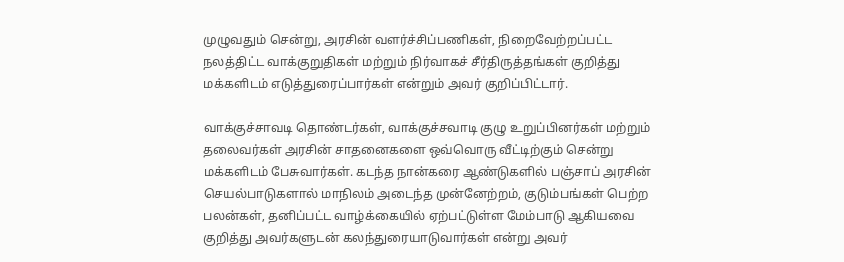முழுவதும் சென்று, அரசின் வளர்ச்சிப்பணிகள், நிறைவேற்றப்பட்ட நலத்திட்ட வாக்குறுதிகள் மற்றும் நிர்வாகச் சீர்திருத்தங்கள் குறித்து மக்களிடம் எடுத்துரைப்பார்கள் என்றும் அவர் குறிப்பிட்டார்.

வாக்குச்சாவடி தொண்டர்கள், வாக்குச்சவாடி குழு உறுப்பினர்கள் மற்றும் தலைவர்கள் அரசின் சாதனைகளை ஒவ்வொரு வீட்டிற்கும் சென்று மக்களிடம் பேசுவார்கள். கடந்த நான்கரை ஆண்டுகளில் பஞ்சாப் அரசின் செயல்பாடுகளால் மாநிலம் அடைந்த முன்னேற்றம், குடும்பங்கள் பெற்ற பலன்கள், தனிப்பட்ட வாழ்க்கையில் ஏற்பட்டுள்ள மேம்பாடு ஆகியவை குறித்து அவர்களுடன் கலந்துரையாடுவார்கள் என்று அவர்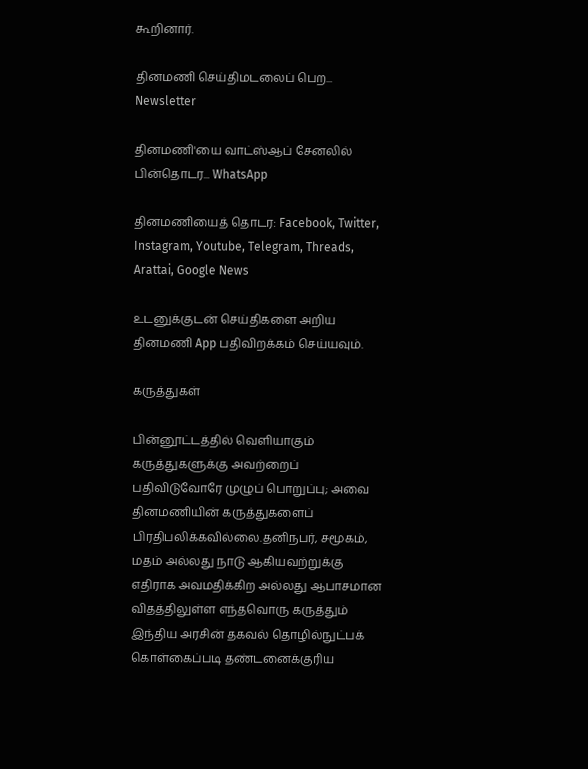கூறினார்.

தினமணி செய்திமடலைப் பெற... Newsletter

தினமணி'யை வாட்ஸ்ஆப் சேனலில் பின்தொடர... WhatsApp

தினமணியைத் தொடர: Facebook, Twitter, Instagram, Youtube, Telegram, Threads, Arattai, Google News

உடனுக்குடன் செய்திகளை அறிய தினமணி App பதிவிறக்கம் செய்யவும்.

கருத்துகள்

பின்னூட்டத்தில் வெளியாகும் கருத்துகளுக்கு அவற்றைப் பதிவிடுவோரே முழுப் பொறுப்பு; அவை தினமணியின் கருத்துகளைப் பிரதிபலிக்கவில்லை.தனிநபர், சமூகம், மதம் அல்லது நாடு ஆகியவற்றுக்கு எதிராக அவமதிக்கிற அல்லது ஆபாசமான விதத்திலுள்ள எந்தவொரு கருத்தும் இந்திய அரசின் தகவல் தொழில்நுட்பக் கொள்கைப்படி தண்டனைக்குரிய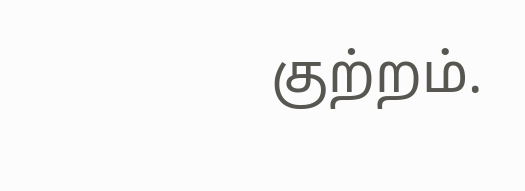குற்றம்.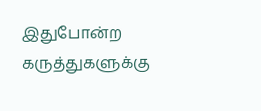இதுபோன்ற கருத்துகளுக்கு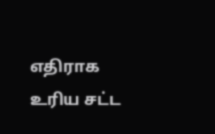எதிராக உரிய சட்ட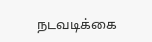நடவடிக்கை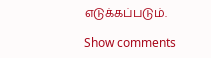எடுக்கப்படும்.

Show comments